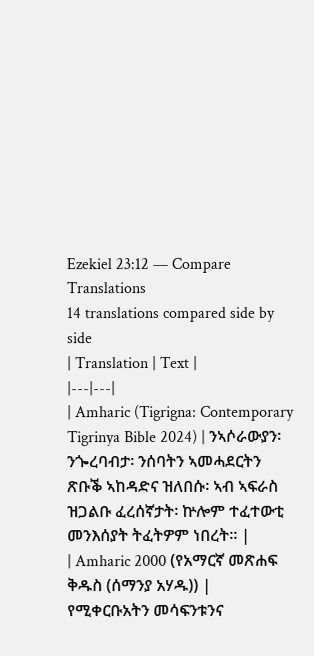Ezekiel 23:12 — Compare Translations
14 translations compared side by side
| Translation | Text |
|---|---|
| Amharic (Tigrigna: Contemporary Tigrinya Bible 2024) | ንኣሶራውያን፡ ንጐረባብታ፡ ንሰባትን ኣመሓደርትን ጽቡቕ ኣከዳድና ዝለበሱ፡ ኣብ ኣፍራስ ዝጋልቡ ፈረሰኛታት፡ ኵሎም ተፈተውቲ መንእሰያት ትፈትዎም ነበረት። |
| Amharic 2000 (የአማርኛ መጽሐፍ ቅዱስ (ሰማንያ አሃዱ)) | የሚቀርቡአትን መሳፍንቱንና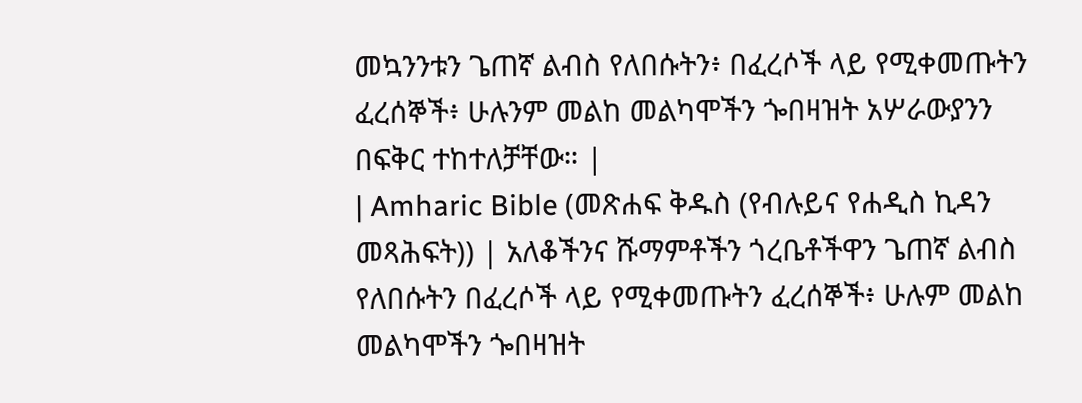መኳንንቱን ጌጠኛ ልብስ የለበሱትን፥ በፈረሶች ላይ የሚቀመጡትን ፈረሰኞች፥ ሁሉንም መልከ መልካሞችን ጐበዛዝት አሦራውያንን በፍቅር ተከተለቻቸው። |
| Amharic Bible (መጽሐፍ ቅዱስ (የብሉይና የሐዲስ ኪዳን መጻሕፍት)) | አለቆችንና ሹማምቶችን ጎረቤቶችዋን ጌጠኛ ልብስ የለበሱትን በፈረሶች ላይ የሚቀመጡትን ፈረሰኞች፥ ሁሉም መልከ መልካሞችን ጐበዛዝት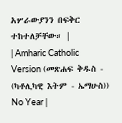አሦራውያንን በፍቅር ተከተለቻቸው። |
| Amharic Catholic Version (መጽሐፍ ቅዱስ - (ካቶሊካዊ እትም - ኤማሁስ)) No Year |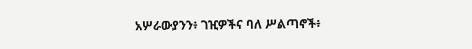አሦራውያንን፥ ገዢዎችና ባለ ሥልጣኖች፥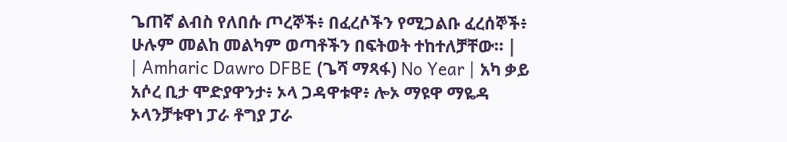ጌጠኛ ልብስ የለበሱ ጦረኞች፥ በፈረሶችን የሚጋልቡ ፈረሰኞች፥ ሁሉም መልከ መልካም ወጣቶችን በፍትወት ተከተለቻቸው። |
| Amharic Dawro DFBE (ጌሻ ማጻፋ) No Year | አካ ቃይ አሶረ ቢታ ሞድያዋንታ፥ ኦላ ጋዳዋቱዋ፥ ሎኦ ማዩዋ ማዬዳ ኦላንቻቱዋነ ፓራ ቶግያ ፓራ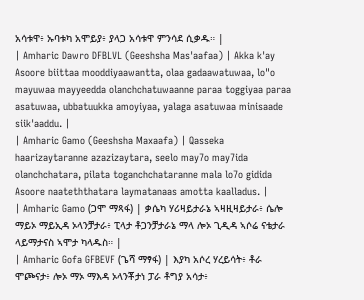አሳቱዋ፥ ኡባቱካ አሞይያ፥ ያላጋ አሳቱዋ ምንሳደ ሲቃዱ። |
| Amharic Dawro DFBLVL (Geeshsha Mas'aafaa) | Akka k'ay Asoore biittaa mooddiyaawantta, olaa gadaawatuwaa, lo"o mayuwaa mayyeedda olanchchatuwaanne paraa toggiyaa paraa asatuwaa, ubbatuukka amoyiyaa, yalaga asatuwaa minisaade siik'aaddu. |
| Amharic Gamo (Geeshsha Maxaafa) | Qasseka haarizaytaranne azazizaytara, seelo may7o may7ida olanchchatara, pilata toganchchataranne mala lo7o gidida Asoore naateththatara laymatanaas amotta kaalladus. |
| Amharic Gamo (ጋሞ ማጻፋ) | ቃሴካ ሃሪዛይታራኔ ኣዛዚዛይታራ፥ ሴሎ ማይኦ ማይኢዳ ኦላንቻታራ፥ ፒላታ ቶጋንቻታራኔ ማላ ሎኦ ጊዲዳ ኣሶሬ ናቴታራ ላይማታናስ ኣሞታ ካላዱስ። |
| Amharic Gofa GFBEVF (ጌሻ ማፃፋ) | እያካ አሶረ ሃረይሳት፥ ቶራ ሞጮናታ፥ ሎኦ ማኦ ማእዳ ኦላንቾታነ ፓራ ቶግያ አሳታ፥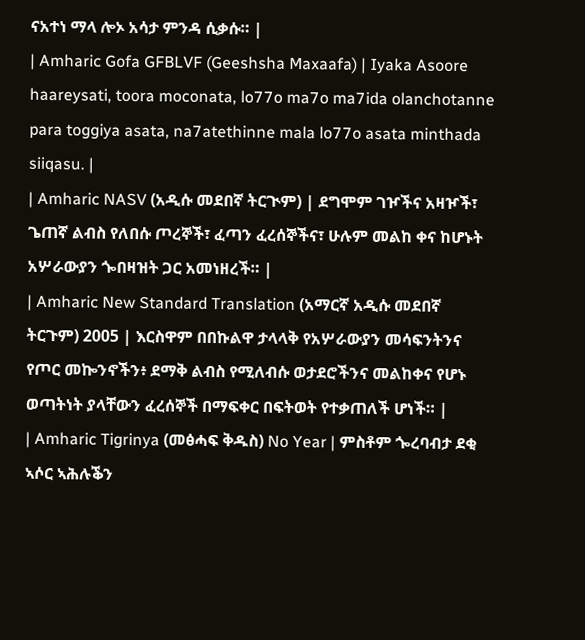ናአተነ ማላ ሎኦ አሳታ ምንዳ ሲቃሱ። |
| Amharic Gofa GFBLVF (Geeshsha Maxaafa) | Iyaka Asoore haareysati, toora moconata, lo77o ma7o ma7ida olanchotanne para toggiya asata, na7atethinne mala lo77o asata minthada siiqasu. |
| Amharic NASV (አዲሱ መደበኛ ትርጒም) | ደግሞም ገዦችና አዛዦች፣ ጌጠኛ ልብስ የለበሱ ጦረኞች፣ ፈጣን ፈረሰኞችና፣ ሁሉም መልከ ቀና ከሆኑት አሦራውያን ጐበዛዝት ጋር አመነዘረች። |
| Amharic New Standard Translation (አማርኛ አዲሱ መደበኛ ትርጉም) 2005 | እርስዋም በበኩልዋ ታላላቅ የአሦራውያን መሳፍንትንና የጦር መኰንኖችን፥ ደማቅ ልብስ የሚለብሱ ወታደሮችንና መልከቀና የሆኑ ወጣትነት ያላቸውን ፈረሰኞች በማፍቀር በፍትወት የተቃጠለች ሆነች። |
| Amharic Tigrinya (መፅሓፍ ቅዱስ) No Year | ምስቶም ጐረባብታ ደቂ ኣሶር ኣሕሉቕን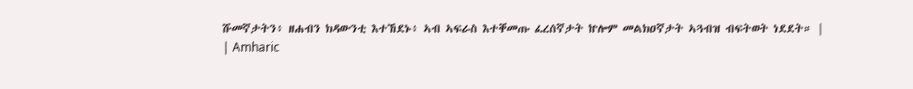ሹመኛታትን፥ ዘሐብን ክዳውንቲ እተኸደኑ፥ ኣብ ኣፍራስ እተቐመጡ ፈረሰኛታት ኵሎም መልክዐኛታት ኣጓብዝ ብፍትወት ነደደት። |
| Amharic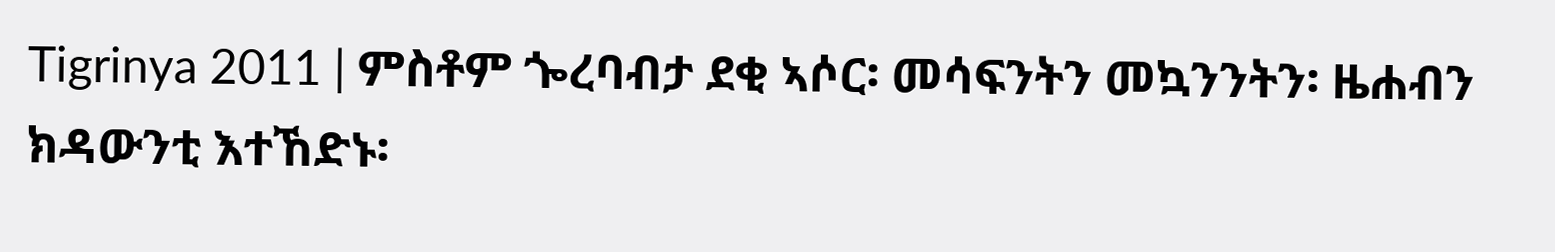Tigrinya 2011 | ምስቶም ጐረባብታ ደቂ ኣሶር፡ መሳፍንትን መኳንንትን፡ ዜሐብን ክዳውንቲ እተኸድኑ፡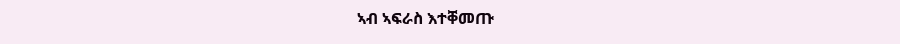ኣብ ኣፍራስ እተቐመጡ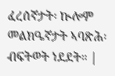ፈረሰኛታት፡ ኲሎም መልክዔኛታት ኣባጽሕ፡ ብፍትወት ነደደት። |